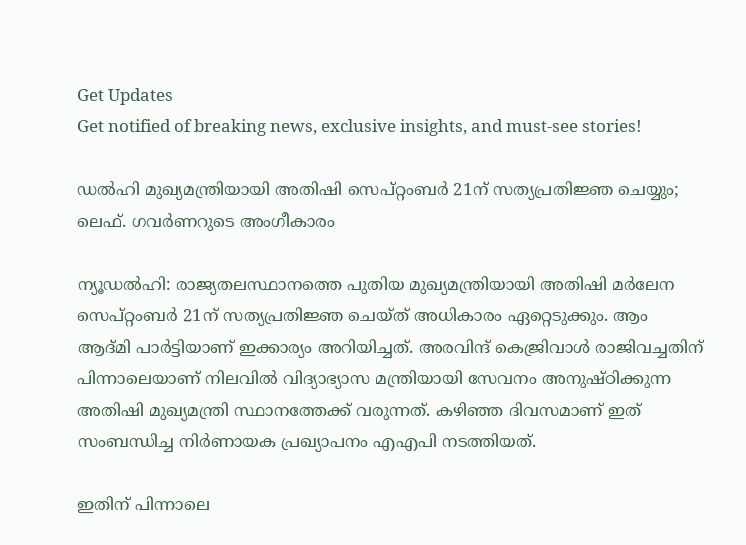Get Updates
Get notified of breaking news, exclusive insights, and must-see stories!

ഡൽഹി മുഖ്യമന്ത്രിയായി അതിഷി സെപ്റ്റംബർ 21ന് സത്യപ്രതിജ്ഞ ചെയ്യും; ലെഫ്. ഗവർണറുടെ അംഗീകാരം

ന്യൂഡൽഹി: രാജ്യതലസ്ഥാനത്തെ പുതിയ മുഖ്യമന്ത്രിയായി അതിഷി മർലേന സെപ്റ്റംബർ 21ന് സത്യപ്രതിജ്ഞ ചെയ്‌ത്‌ അധികാരം ഏറ്റെടുക്കും. ആം ആദ്‌മി പാർട്ടിയാണ് ഇക്കാര്യം അറിയിച്ചത്. അരവിന്ദ് കെജ്രിവാൾ രാജിവച്ചതിന് പിന്നാലെയാണ് നിലവിൽ വിദ്യാഭ്യാസ മന്ത്രിയായി സേവനം അനുഷ്‌ഠിക്കുന്ന അതിഷി മുഖ്യമന്ത്രി സ്ഥാനത്തേക്ക് വരുന്നത്. കഴിഞ്ഞ ദിവസമാണ് ഇത് സംബന്ധിച്ച നിർണായക പ്രഖ്യാപനം എഎപി നടത്തിയത്.

ഇതിന് പിന്നാലെ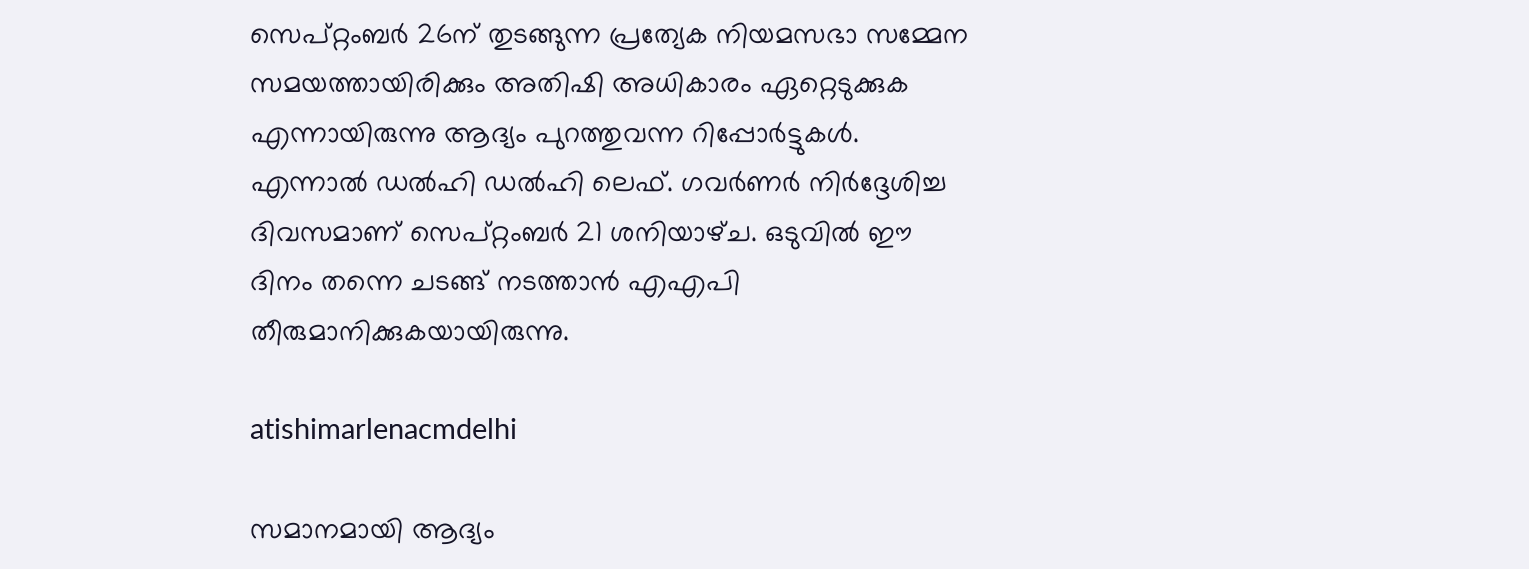സെപ്റ്റംബർ 26ന് തുടങ്ങുന്ന പ്രത്യേക നിയമസഭാ സമ്മേന സമയത്തായിരിക്കും അതിഷി അധികാരം ഏറ്റെടുക്കുക എന്നായിരുന്നു ആദ്യം പുറത്തുവന്ന റിപ്പോർട്ടുകൾ. എന്നാൽ ഡൽഹി ഡൽഹി ലെഫ്. ഗവർണർ നിർദ്ദേശിച്ച ദിവസമാണ് സെപ്റ്റംബർ 21 ശനിയാഴ്‌ച. ഒടുവിൽ ഈ ദിനം തന്നെ ചടങ്ങ് നടത്താൻ എഎപി തീരുമാനിക്കുകയായിരുന്നു.

atishimarlenacmdelhi

സമാനമായി ആദ്യം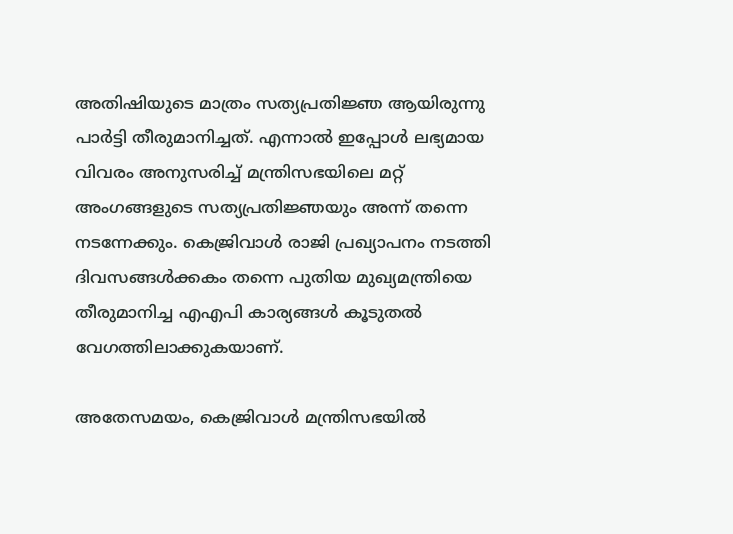അതിഷിയുടെ മാത്രം സത്യപ്രതിജ്ഞ ആയിരുന്നു പാർട്ടി തീരുമാനിച്ചത്. എന്നാൽ ഇപ്പോൾ ലഭ്യമായ വിവരം അനുസരിച്ച് മന്ത്രിസഭയിലെ മറ്റ് അംഗങ്ങളുടെ സത്യപ്രതിജ്ഞയും അന്ന് തന്നെ നടന്നേക്കും. കെജ്രിവാൾ രാജി പ്രഖ്യാപനം നടത്തി ദിവസങ്ങൾക്കകം തന്നെ പുതിയ മുഖ്യമന്ത്രിയെ തീരുമാനിച്ച എഎപി കാര്യങ്ങൾ കൂടുതൽ വേഗത്തിലാക്കുകയാണ്.

അതേസമയം, കെജ്രിവാൾ മന്ത്രിസഭയിൽ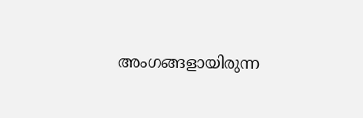അംഗങ്ങളായിരുന്ന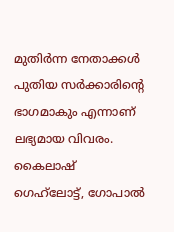മുതിർന്ന നേതാക്കൾ പുതിയ സർക്കാരിന്റെ ഭാഗമാകും എന്നാണ് ലഭ്യമായ വിവരം. കൈലാഷ് ഗെഹ്‌ലോട്ട്, ഗോപാൽ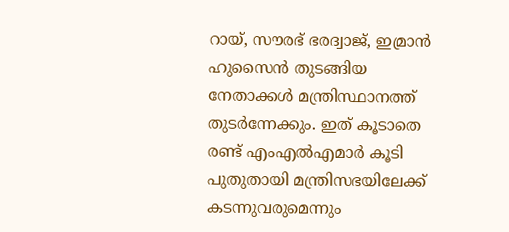റായ്, സൗരഭ് ഭരദ്വാജ്, ഇമ്രാൻ ഹുസൈൻ തുടങ്ങിയ നേതാക്കൾ മന്ത്രിസ്ഥാനത്ത് തുടർന്നേക്കും. ഇത് കൂടാതെ രണ്ട് എംഎൽഎമാർ കൂടി പുതുതായി മന്ത്രിസഭയിലേക്ക് കടന്നുവരുമെന്നും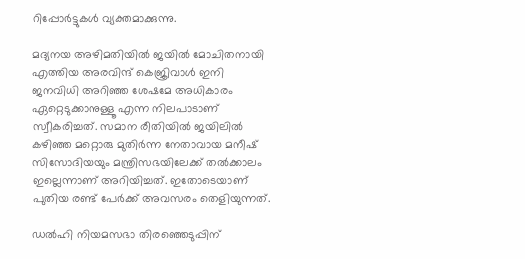റിപ്പോർട്ടുകൾ വ്യക്തമാക്കുന്നു.

മദ്യനയ അഴിമതിയിൽ ജയിൽ മോചിതനായി എത്തിയ അരവിന്ദ് കെജ്രിവാൾ ഇനി ജനവിധി അറിഞ്ഞ ശേഷമേ അധികാരം ഏറ്റെടുക്കാനുള്ളൂ എന്ന നിലപാടാണ് സ്വീകരിച്ചത്. സമാന രീതിയിൽ ജയിലിൽ കഴിഞ്ഞ മറ്റൊരു മുതിർന്ന നേതാവായ മനീഷ് സിസോദിയയും മന്ത്രിസഭയിലേക്ക് തൽക്കാലം ഇല്ലെന്നാണ് അറിയിച്ചത്. ഇതോടെയാണ് പുതിയ രണ്ട് പേർക്ക് അവസരം തെളിയുന്നത്.

ഡൽഹി നിയമസഭാ തിരഞ്ഞെടുപ്പിന്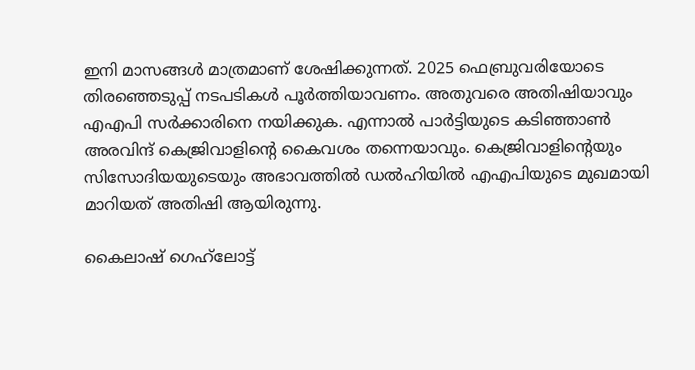ഇനി മാസങ്ങൾ മാത്രമാണ് ശേഷിക്കുന്നത്. 2025 ഫെബ്രുവരിയോടെ തിരഞ്ഞെടുപ്പ് നടപടികൾ പൂർത്തിയാവണം. അതുവരെ അതിഷിയാവും എഎപി സർക്കാരിനെ നയിക്കുക. എന്നാൽ പാർട്ടിയുടെ കടിഞ്ഞാൺ അരവിന്ദ് കെജ്രിവാളിന്റെ കൈവശം തന്നെയാവും. കെജ്രിവാളിന്റെയും സിസോദിയയുടെയും അഭാവത്തിൽ ഡൽഹിയിൽ എഎപിയുടെ മുഖമായി മാറിയത് അതിഷി ആയിരുന്നു.

കൈലാഷ് ഗെഹ്‌ലോട്ട്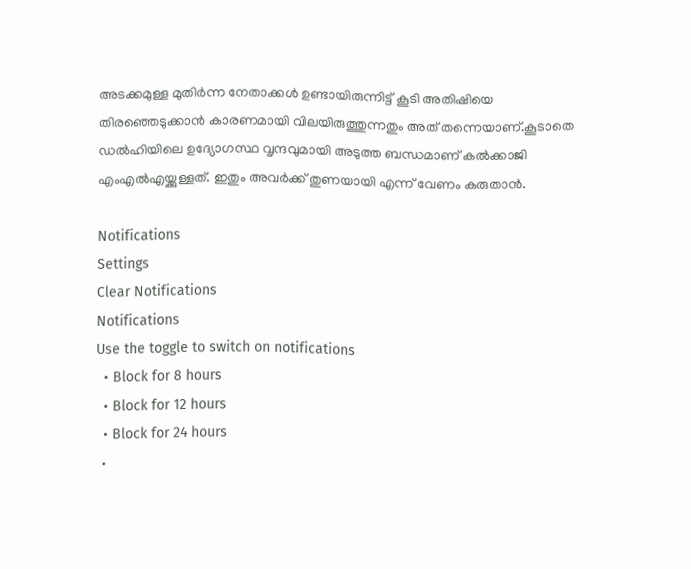അടക്കമുള്ള മുതിർന്ന നേതാക്കൾ ഉണ്ടായിരുന്നിട്ട് കൂടി അതിഷിയെ തിരഞ്ഞെടുക്കാൻ കാരണമായി വിലയിരുത്തുന്നതും അത് തന്നെയാണ്.കൂടാതെ ഡൽഹിയിലെ ഉദ്യോഗസ്ഥ വൃന്ദവുമായി അടുത്ത ബന്ധമാണ് കൽക്കാജി എംഎൽഎയ്ക്കുള്ളത്. ഇതും അവർക്ക് തുണയായി എന്ന് വേണം കരുതാൻ.

Notifications
Settings
Clear Notifications
Notifications
Use the toggle to switch on notifications
  • Block for 8 hours
  • Block for 12 hours
  • Block for 24 hours
  •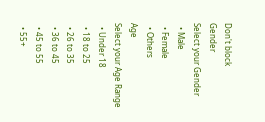Don't block
Gender
Select your Gender
  • Male
  • Female
  • Others
Age
Select your Age Range
  • Under 18
  • 18 to 25
  • 26 to 35
  • 36 to 45
  • 45 to 55
  • 55+